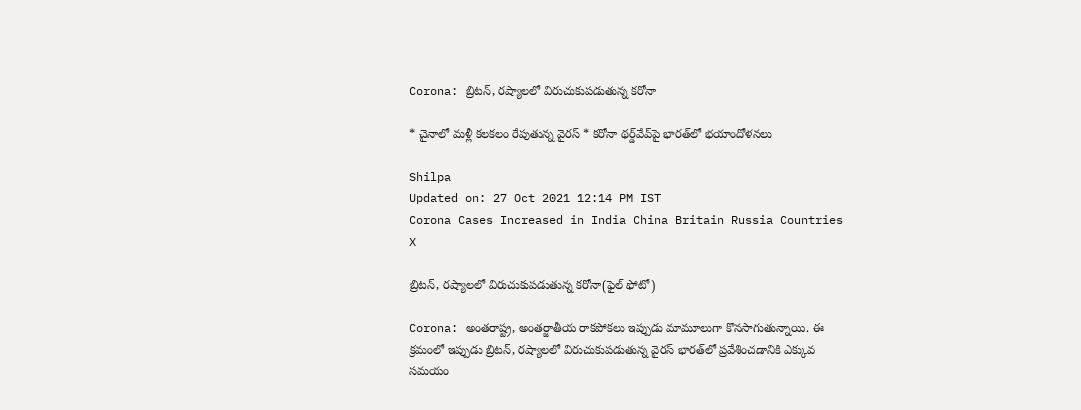Corona: బ్రిటన్‌, రష్యాలలో విరుచుకుపడుతున్న కరోనా

* చైనాలో మళ్లీ కలకలం రేపుతున్న వైరస్ * కరోనా థర్డ్‌వేవ్‌పై భారత్‌లో భయాందోళనలు

Shilpa
Updated on: 27 Oct 2021 12:14 PM IST
Corona Cases Increased in India China Britain Russia Countries
X

బ్రిటన్‌, రష్యాలలో విరుచుకుపడుతున్న కరోనా(ఫైల్ ఫోటో)

Corona: అంతరాష్ట్ర, అంతర్జాతీయ రాకపోకలు ఇప్పుడు మామూలుగా కొనసాగుతున్నాయి. ఈ క్రమంలో ఇప్పుడు బ్రిటన్‌, రష్యాలలో విరుచుకుపడుతున్న వైరస్‌ భారత్‌లో ప్రవేశించడానికి ఎక్కువ సమయం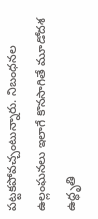పట్టకపోవచ్చంటున్నారు. నిబంధనల ఉల్లంఘనలు ఇలాగే కొనసాగితే మూడోదశ ఉద్ధృతి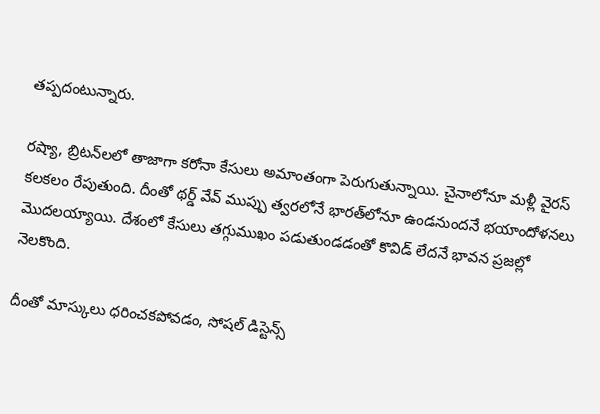తప్పదంటున్నారు.

రష్యా, బ్రిటన్‌లలో తాజాగా కరోనా కేసులు అమాంతంగా పెరుగుతున్నాయి. చైనాలోనూ మళ్లీ వైరస్‌ కలకలం రేపుతుంది. దీంతో థర్డ్‌ వేవ్‌ ముప్పు త్వరలోనే భారత్‌లోనూ ఉండనుందనే భయాందోళనలు మొదలయ్యాయి. దేశంలో కేసులు తగ్గుముఖం పడుతుండడంతో కొవిడ్‌ లేదనే భావన ప్రజల్లో నెలకొంది.

దీంతో మాస్కులు ధరించకపోవడం, సోషల్ డిస్టెన్స్‌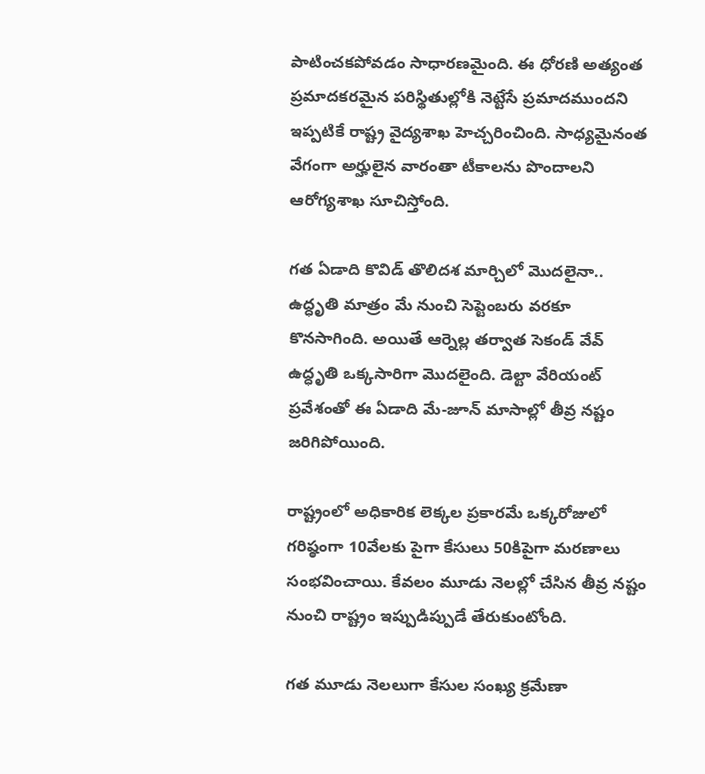పాటించకపోవడం సాధారణమైంది. ఈ ధోరణి అత్యంత ప్రమాదకరమైన పరిస్థితుల్లోకి నెట్టేసే ప్రమాదముందని ఇప్పటికే రాష్ట్ర వైద్యశాఖ హెచ్చరించింది. సాధ్యమైనంత వేగంగా అర్హులైన వారంతా టీకాలను పొందాలని ఆరోగ్యశాఖ సూచిస్తోంది.

గత ఏడాది కొవిడ్‌ తొలిదశ మార్చిలో మొదలైనా.. ఉద్ధృతి మాత్రం మే నుంచి సెప్టెంబరు వరకూ కొనసాగింది. అయితే ఆర్నెల్ల తర్వాత సెకండ్ వేవ్ ఉద్ధృతి ఒక్కసారిగా మొదలైంది. డెల్టా వేరియంట్‌ ప్రవేశంతో ఈ ఏడాది మే-జూన్‌ మాసాల్లో తీవ్ర నష్టం జరిగిపోయింది.

రాష్ట్రంలో అధికారిక లెక్కల ప్రకారమే ఒక్కరోజులో గరిష్ఠంగా 10వేలకు పైగా కేసులు 50కిపైగా మరణాలు సంభవించాయి. కేవలం మూడు నెలల్లో చేసిన తీవ్ర నష్టం నుంచి రాష్ట్రం ఇప్పుడిప్పుడే తేరుకుంటోంది.

గత మూడు నెలలుగా కేసుల సంఖ్య క్రమేణా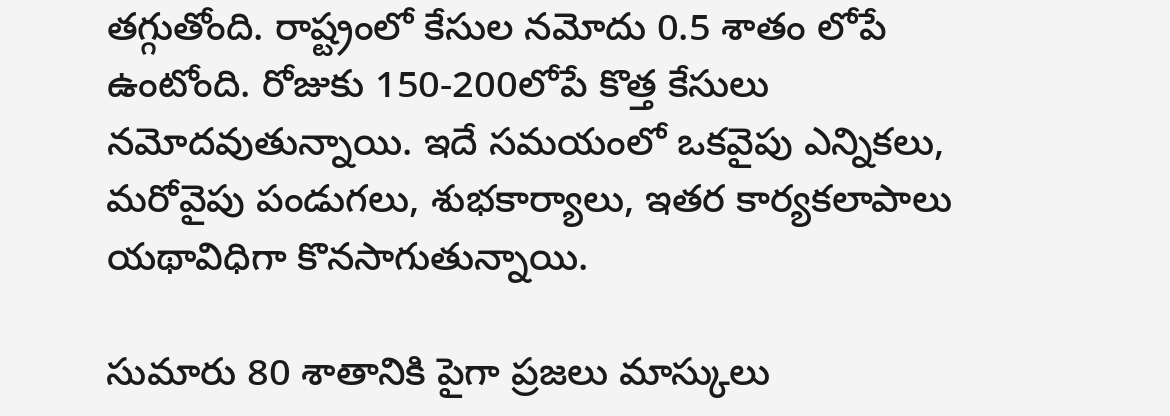తగ్గుతోంది. రాష్ట్రంలో కేసుల నమోదు 0.5 శాతం లోపే ఉంటోంది. రోజుకు 150-200లోపే కొత్త కేసులు నమోదవుతున్నాయి. ఇదే సమయంలో ఒకవైపు ఎన్నికలు, మరోవైపు పండుగలు, శుభకార్యాలు, ఇతర కార్యకలాపాలు యథావిధిగా కొనసాగుతున్నాయి.

సుమారు 80 శాతానికి పైగా ప్రజలు మాస్కులు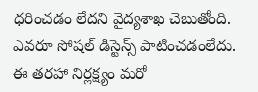ధరించడం లేదని వైద్యశాఖ చెబుతోంది. ఎవరూ సోషల్ డిస్టెన్స్ పాటించడంలేదు. ఈ తరహా నిర్లక్ష్యం మరో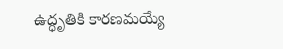ఉద్ధృతికి కారణమయ్యే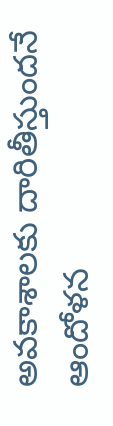అవకాశాలకు దారితీస్తుందనే ఆందోళన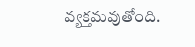వ్యక్తమవుతోంది.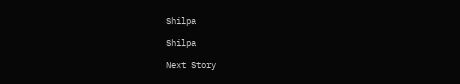Shilpa

Shilpa

Next Story